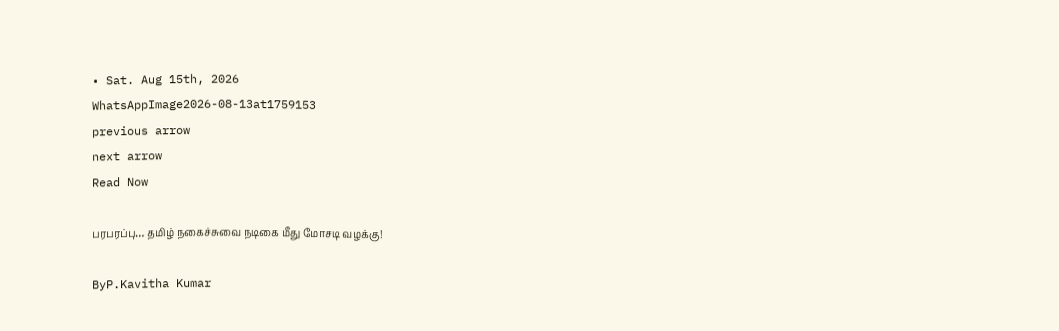• Sat. Aug 15th, 2026
WhatsAppImage2026-08-13at1759153
previous arrow
next arrow
Read Now

பரபரப்பு… தமிழ் நகைச்சுவை நடிகை மீது மோசடி வழக்கு!

ByP.Kavitha Kumar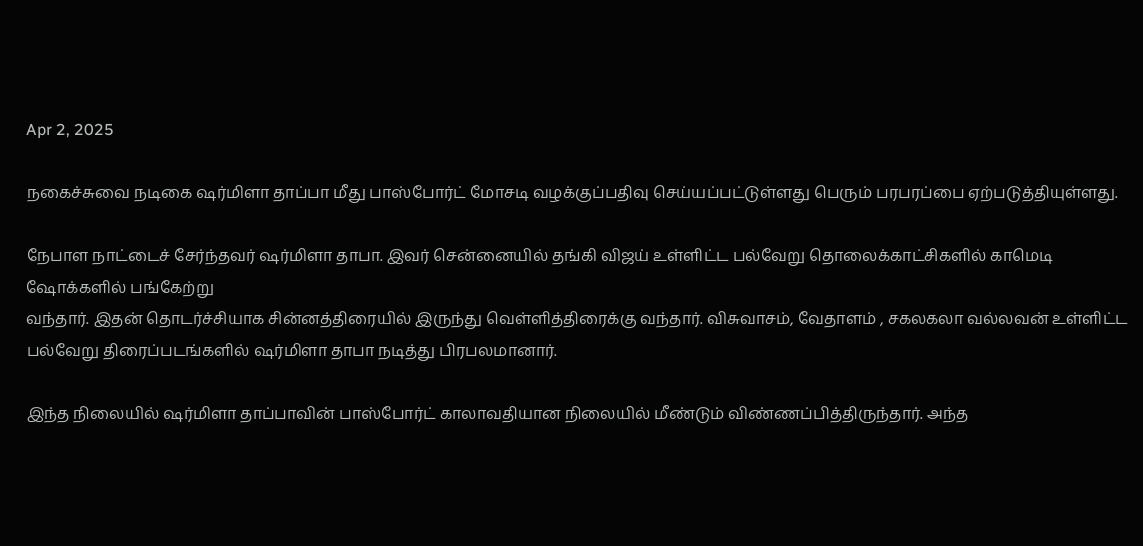Apr 2, 2025

நகைச்சுவை நடிகை ஷர்மிளா தாப்பா மீது பாஸ்போர்ட் மோசடி வழக்குப்பதிவு செய்யப்பட்டுள்ளது பெரும் பரபரப்பை ஏற்படுத்தியுள்ளது.

நேபாள நாட்டைச் சேர்ந்தவர் ஷர்மிளா தாபா. இவர் சென்னையில் தங்கி விஜய் உள்ளிட்ட பல்வேறு தொலைக்காட்சிகளில் காமெடி ஷோக்களில் பங்கேற்று
வந்தார். இதன் தொடர்ச்சியாக சின்னத்திரையில் இருந்து வெள்ளித்திரைக்கு வந்தார். விசுவாசம், வேதாளம் , சகலகலா வல்லவன் உள்ளிட்ட பல்வேறு திரைப்படங்களில் ஷர்மிளா தாபா நடித்து பிரபலமானார்.

இந்த நிலையில் ஷர்மிளா தாப்பாவின் பாஸ்போர்ட் காலாவதியான நிலையில் மீண்டும் விண்ணப்பித்திருந்தார். அந்த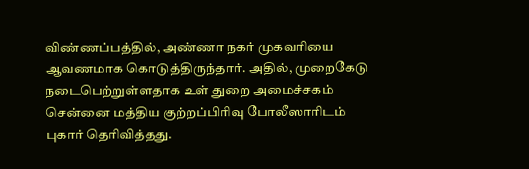விண்ணப்பத்தில், அண்ணா நகர் முகவரியை ஆவணமாக கொடுத்திருந்தார். அதில், முறைகேடு நடைபெற்றுள்ளதாக உள் துறை அமைச்சகம் சென்னை மத்திய குற்றப்பிரிவு போலீஸாரிடம் புகார் தெரிவித்தது.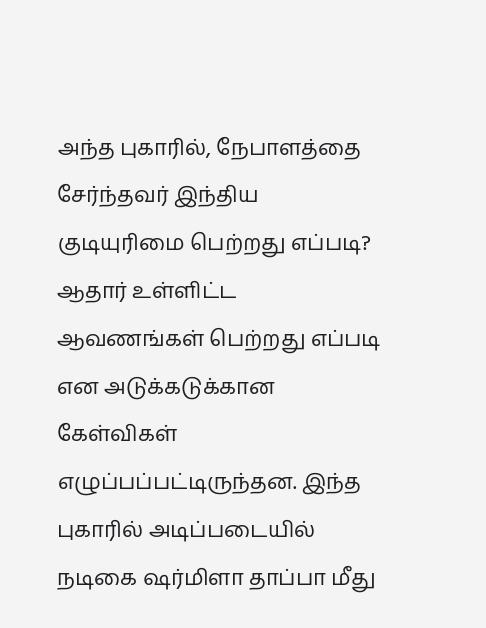அந்த புகாரில், நேபாளத்தை சேர்ந்தவர் இந்திய குடியுரிமை பெற்றது எப்படி? ஆதார் உள்ளிட்ட ஆவணங்கள் பெற்றது எப்படி என அடுக்கடுக்கான கேள்விகள் எழுப்பப்பட்டிருந்தன. இந்த புகாரில் அடிப்படையில் நடிகை ஷர்மிளா தாப்பா மீது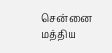சென்னை மத்திய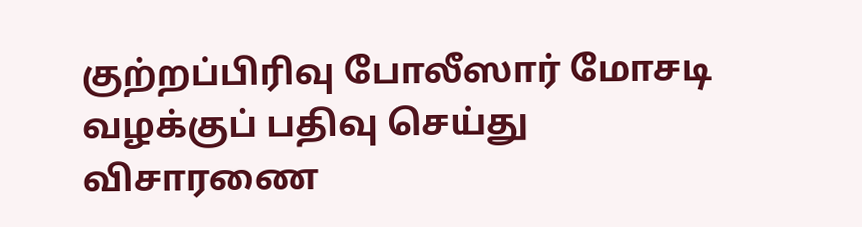குற்றப்பிரிவு போலீஸார் மோசடி வழக்குப் பதிவு செய்து விசாரணை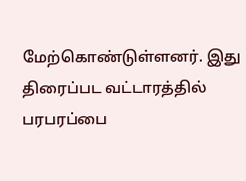மேற்கொண்டுள்ளனர். இது திரைப்பட வட்டாரத்தில் பரபரப்பை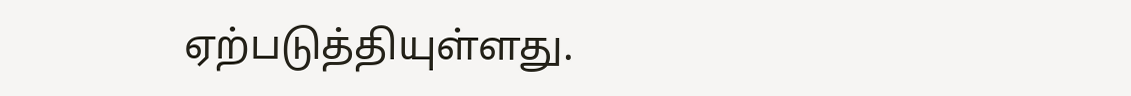ஏற்படுத்தியுள்ளது.